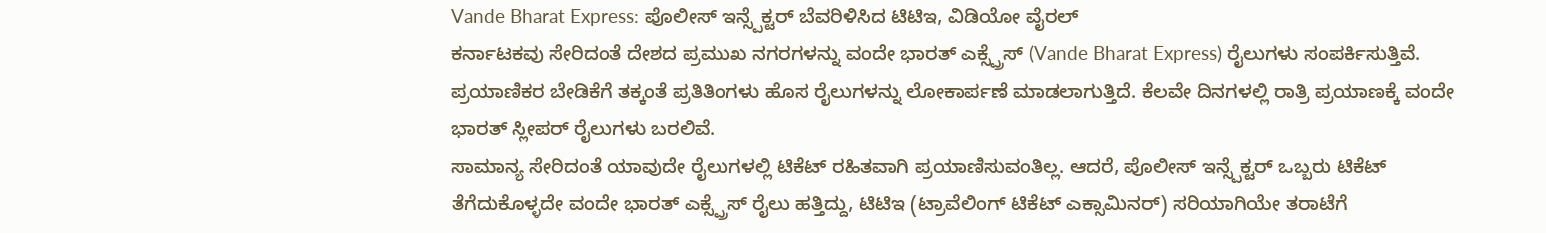Vande Bharat Express: ಪೊಲೀಸ್ ಇನ್ಸ್ಪೆಕ್ಟರ್ ಬೆವರಿಳಿಸಿದ ಟಿಟಿಇ, ವಿಡಿಯೋ ವೈರಲ್
ಕರ್ನಾಟಕವು ಸೇರಿದಂತೆ ದೇಶದ ಪ್ರಮುಖ ನಗರಗಳನ್ನು ವಂದೇ ಭಾರತ್ ಎಕ್ಸ್ಪ್ರೆಸ್ (Vande Bharat Express) ರೈಲುಗಳು ಸಂಪರ್ಕಿಸುತ್ತಿವೆ. ಪ್ರಯಾಣಿಕರ ಬೇಡಿಕೆಗೆ ತಕ್ಕಂತೆ ಪ್ರತಿತಿಂಗಳು ಹೊಸ ರೈಲುಗಳನ್ನು ಲೋಕಾರ್ಪಣೆ ಮಾಡಲಾಗುತ್ತಿದೆ. ಕೆಲವೇ ದಿನಗಳಲ್ಲಿ ರಾತ್ರಿ ಪ್ರಯಾಣಕ್ಕೆ ವಂದೇ ಭಾರತ್ ಸ್ಲೀಪರ್ ರೈಲುಗಳು ಬರಲಿವೆ.
ಸಾಮಾನ್ಯ ಸೇರಿದಂತೆ ಯಾವುದೇ ರೈಲುಗಳಲ್ಲಿ ಟಿಕೆಟ್ ರಹಿತವಾಗಿ ಪ್ರಯಾಣಿಸುವಂತಿಲ್ಲ. ಆದರೆ, ಪೊಲೀಸ್ ಇನ್ಸ್ಪೆಕ್ಟರ್ ಒಬ್ಬರು ಟಿಕೆಟ್ ತೆಗೆದುಕೊಳ್ಳದೇ ವಂದೇ ಭಾರತ್ ಎಕ್ಸ್ಪ್ರೆಸ್ ರೈಲು ಹತ್ತಿದ್ದು, ಟಿಟಿಇ (ಟ್ರಾವೆಲಿಂಗ್ ಟಿಕೆಟ್ ಎಕ್ಸಾಮಿನರ್) ಸರಿಯಾಗಿಯೇ ತರಾಟೆಗೆ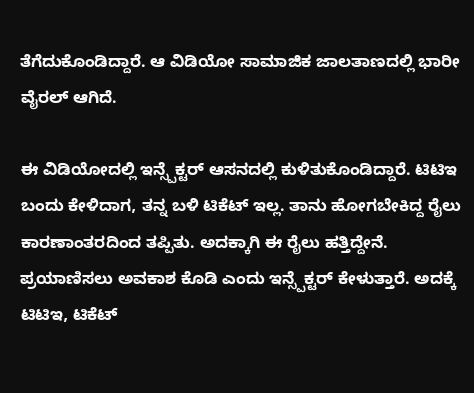ತೆಗೆದುಕೊಂಡಿದ್ದಾರೆ. ಆ ವಿಡಿಯೋ ಸಾಮಾಜಿಕ ಜಾಲತಾಣದಲ್ಲಿ ಭಾರೀ ವೈರಲ್ ಆಗಿದೆ.

ಈ ವಿಡಿಯೋದಲ್ಲಿ ಇನ್ಸ್ಪೆಕ್ಟರ್ ಆಸನದಲ್ಲಿ ಕುಳಿತುಕೊಂಡಿದ್ದಾರೆ. ಟಿಟಿಇ ಬಂದು ಕೇಳಿದಾಗ, ತನ್ನ ಬಳಿ ಟಿಕೆಟ್ ಇಲ್ಲ. ತಾನು ಹೋಗಬೇಕಿದ್ದ ರೈಲು ಕಾರಣಾಂತರದಿಂದ ತಪ್ಪಿತು. ಅದಕ್ಕಾಗಿ ಈ ರೈಲು ಹತ್ತಿದ್ದೇನೆ. ಪ್ರಯಾಣಿಸಲು ಅವಕಾಶ ಕೊಡಿ ಎಂದು ಇನ್ಸ್ಪೆಕ್ಟರ್ ಕೇಳುತ್ತಾರೆ. ಅದಕ್ಕೆ ಟಿಟಿಇ, ಟಿಕೆಟ್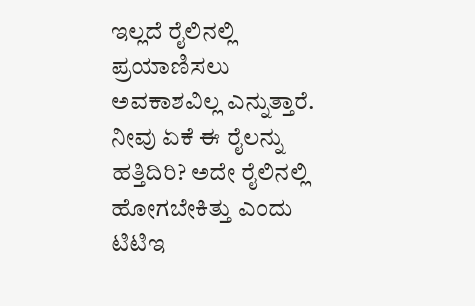ಇಲ್ಲದೆ ರೈಲಿನಲ್ಲಿ ಪ್ರಯಾಣಿಸಲು ಅವಕಾಶವಿಲ್ಲ ಎನ್ನುತ್ತಾರೆ.
ನೀವು ಏಕೆ ಈ ರೈಲನ್ನು ಹತ್ತಿದಿರಿ? ಅದೇ ರೈಲಿನಲ್ಲಿ ಹೋಗಬೇಕಿತ್ತು ಎಂದು ಟಿಟಿಇ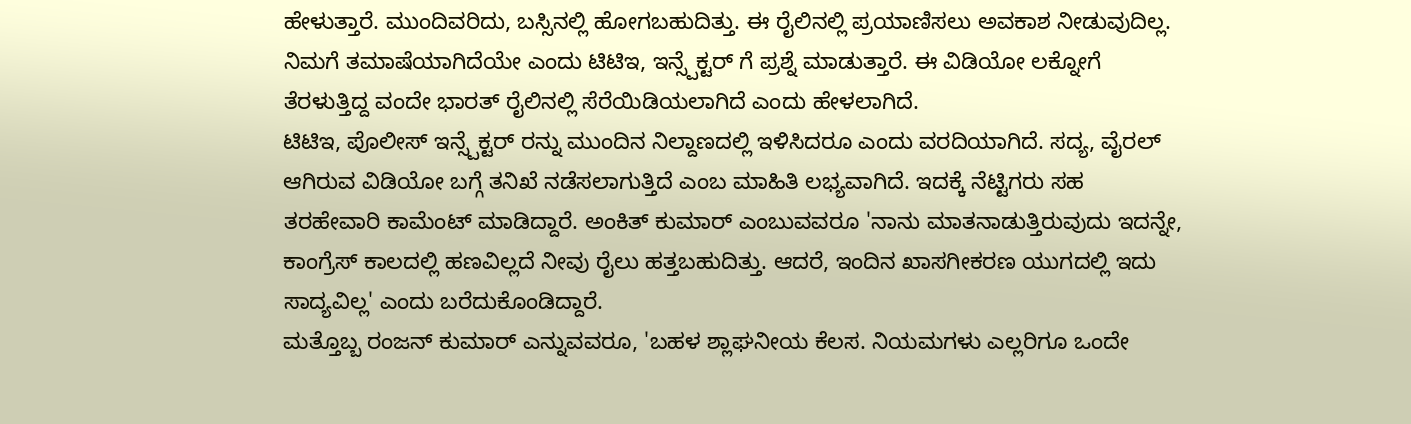ಹೇಳುತ್ತಾರೆ. ಮುಂದಿವರಿದು, ಬಸ್ಸಿನಲ್ಲಿ ಹೋಗಬಹುದಿತ್ತು. ಈ ರೈಲಿನಲ್ಲಿ ಪ್ರಯಾಣಿಸಲು ಅವಕಾಶ ನೀಡುವುದಿಲ್ಲ. ನಿಮಗೆ ತಮಾಷೆಯಾಗಿದೆಯೇ ಎಂದು ಟಿಟಿಇ, ಇನ್ಸ್ಪೆಕ್ಟರ್ ಗೆ ಪ್ರಶ್ನೆ ಮಾಡುತ್ತಾರೆ. ಈ ವಿಡಿಯೋ ಲಕ್ನೋಗೆ ತೆರಳುತ್ತಿದ್ದ ವಂದೇ ಭಾರತ್ ರೈಲಿನಲ್ಲಿ ಸೆರೆಯಿಡಿಯಲಾಗಿದೆ ಎಂದು ಹೇಳಲಾಗಿದೆ.
ಟಿಟಿಇ, ಪೊಲೀಸ್ ಇನ್ಸ್ಪೆಕ್ಟರ್ ರನ್ನು ಮುಂದಿನ ನಿಲ್ದಾಣದಲ್ಲಿ ಇಳಿಸಿದರೂ ಎಂದು ವರದಿಯಾಗಿದೆ. ಸದ್ಯ, ವೈರಲ್ ಆಗಿರುವ ವಿಡಿಯೋ ಬಗ್ಗೆ ತನಿಖೆ ನಡೆಸಲಾಗುತ್ತಿದೆ ಎಂಬ ಮಾಹಿತಿ ಲಭ್ಯವಾಗಿದೆ. ಇದಕ್ಕೆ ನೆಟ್ಟಿಗರು ಸಹ ತರಹೇವಾರಿ ಕಾಮೆಂಟ್ ಮಾಡಿದ್ದಾರೆ. ಅಂಕಿತ್ ಕುಮಾರ್ ಎಂಬುವವರೂ 'ನಾನು ಮಾತನಾಡುತ್ತಿರುವುದು ಇದನ್ನೇ, ಕಾಂಗ್ರೆಸ್ ಕಾಲದಲ್ಲಿ ಹಣವಿಲ್ಲದೆ ನೀವು ರೈಲು ಹತ್ತಬಹುದಿತ್ತು. ಆದರೆ, ಇಂದಿನ ಖಾಸಗೀಕರಣ ಯುಗದಲ್ಲಿ ಇದು ಸಾದ್ಯವಿಲ್ಲ' ಎಂದು ಬರೆದುಕೊಂಡಿದ್ದಾರೆ.
ಮತ್ತೊಬ್ಬ ರಂಜನ್ ಕುಮಾರ್ ಎನ್ನುವವರೂ, 'ಬಹಳ ಶ್ಲಾಘನೀಯ ಕೆಲಸ. ನಿಯಮಗಳು ಎಲ್ಲರಿಗೂ ಒಂದೇ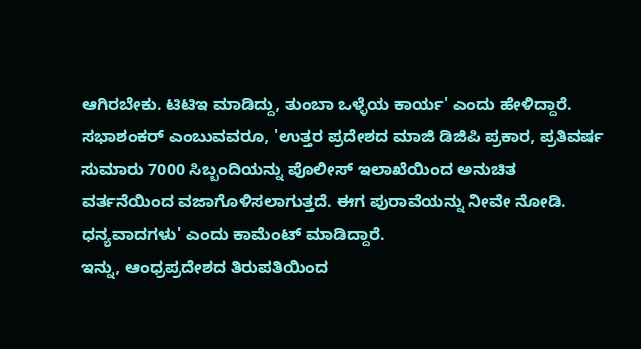ಆಗಿರಬೇಕು. ಟಿಟಿಇ ಮಾಡಿದ್ದು, ತುಂಬಾ ಒಳ್ಳೆಯ ಕಾರ್ಯ' ಎಂದು ಹೇಳಿದ್ದಾರೆ. ಸಭಾಶಂಕರ್ ಎಂಬುವವರೂ, 'ಉತ್ತರ ಪ್ರದೇಶದ ಮಾಜಿ ಡಿಜಿಪಿ ಪ್ರಕಾರ, ಪ್ರತಿವರ್ಷ ಸುಮಾರು 7000 ಸಿಬ್ಬಂದಿಯನ್ನು ಪೊಲೀಸ್ ಇಲಾಖೆಯಿಂದ ಅನುಚಿತ ವರ್ತನೆಯಿಂದ ವಜಾಗೊಳಿಸಲಾಗುತ್ತದೆ. ಈಗ ಪುರಾವೆಯನ್ನು ನೀವೇ ನೋಡಿ. ಧನ್ಯವಾದಗಳು' ಎಂದು ಕಾಮೆಂಟ್ ಮಾಡಿದ್ದಾರೆ.
ಇನ್ನು, ಆಂಧ್ರಪ್ರದೇಶದ ತಿರುಪತಿಯಿಂದ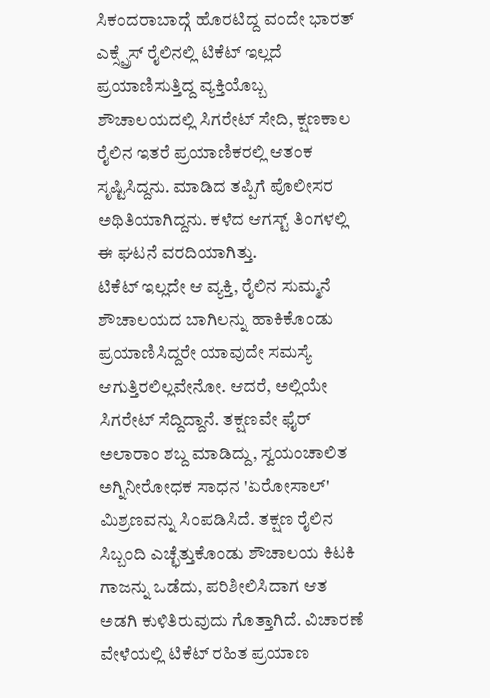ಸಿಕಂದರಾಬಾದ್ಗೆ ಹೊರಟಿದ್ದ ವಂದೇ ಭಾರತ್ ಎಕ್ಸ್ಪ್ರೆಸ್ ರೈಲಿನಲ್ಲಿ ಟಿಕೆಟ್ ಇಲ್ಲದೆ ಪ್ರಯಾಣಿಸುತ್ತಿದ್ದ ವ್ಯಕ್ತಿಯೊಬ್ಬ ಶೌಚಾಲಯದಲ್ಲಿ ಸಿಗರೇಟ್ ಸೇದಿ, ಕ್ಷಣಕಾಲ ರೈಲಿನ ಇತರೆ ಪ್ರಯಾಣಿಕರಲ್ಲಿ ಆತಂಕ ಸೃಷ್ಟಿಸಿದ್ದನು. ಮಾಡಿದ ತಪ್ಪಿಗೆ ಪೊಲೀಸರ ಅಥಿತಿಯಾಗಿದ್ದನು. ಕಳೆದ ಆಗಸ್ಟ್ ತಿಂಗಳಲ್ಲಿ ಈ ಘಟನೆ ವರದಿಯಾಗಿತ್ತು.
ಟಿಕೆಟ್ ಇಲ್ಲದೇ ಆ ವ್ಯಕ್ತಿ, ರೈಲಿನ ಸುಮ್ಮನೆ ಶೌಚಾಲಯದ ಬಾಗಿಲನ್ನು ಹಾಕಿಕೊಂಡು ಪ್ರಯಾಣಿಸಿದ್ದರೇ ಯಾವುದೇ ಸಮಸ್ಯೆ ಆಗುತ್ತಿರಲಿಲ್ಲವೇನೋ. ಆದರೆ, ಅಲ್ಲಿಯೇ ಸಿಗರೇಟ್ ಸೆದ್ದಿದ್ದಾನೆ. ತಕ್ಷಣವೇ ಫೈರ್ ಅಲಾರಾಂ ಶಬ್ದ ಮಾಡಿದ್ದು, ಸ್ವಯಂಚಾಲಿತ ಅಗ್ನಿನೀರೋಧಕ ಸಾಧನ 'ಏರೋಸಾಲ್' ಮಿಶ್ರಣವನ್ನು ಸಿಂಪಡಿಸಿದೆ. ತಕ್ಷಣ ರೈಲಿನ ಸಿಬ್ಬಂದಿ ಎಚ್ಛೆತ್ತುಕೊಂಡು ಶೌಚಾಲಯ ಕಿಟಕಿ ಗಾಜನ್ನು ಒಡೆದು, ಪರಿಶೀಲಿಸಿದಾಗ ಆತ ಅಡಗಿ ಕುಳಿತಿರುವುದು ಗೊತ್ತಾಗಿದೆ. ವಿಚಾರಣೆ ವೇಳೆಯಲ್ಲಿ ಟಿಕೆಟ್ ರಹಿತ ಪ್ರಯಾಣ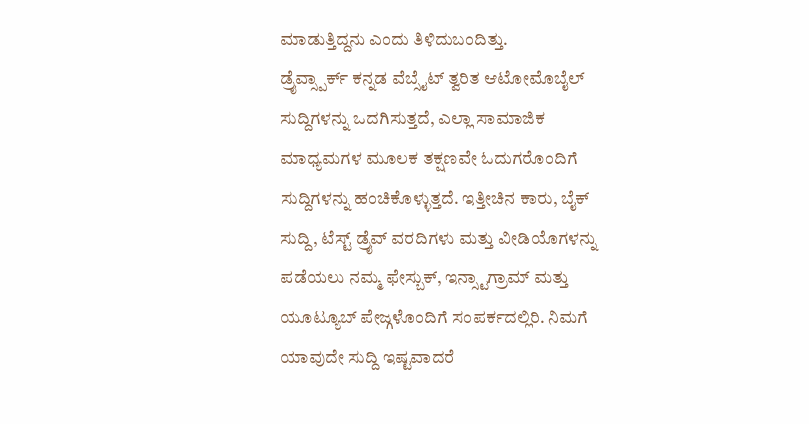ಮಾಡುತ್ತಿದ್ದನು ಎಂದು ತಿಳಿದುಬಂದಿತ್ತು.
ಡ್ರೈವ್ಸ್ಪಾರ್ಕ್ ಕನ್ನಡ ವೆಬ್ಸೈಟ್ ತ್ವರಿತ ಆಟೋಮೊಬೈಲ್ ಸುದ್ದಿಗಳನ್ನು ಒದಗಿಸುತ್ತದೆ, ಎಲ್ಲಾ ಸಾಮಾಜಿಕ ಮಾಧ್ಯಮಗಳ ಮೂಲಕ ತಕ್ಷಣವೇ ಓದುಗರೊಂದಿಗೆ ಸುದ್ದಿಗಳನ್ನು ಹಂಚಿಕೊಳ್ಳುತ್ತದೆ. ಇತ್ತೀಚಿನ ಕಾರು, ಬೈಕ್ ಸುದ್ದಿ, ಟೆಸ್ಟ್ ಡ್ರೈವ್ ವರದಿಗಳು ಮತ್ತು ವೀಡಿಯೊಗಳನ್ನು ಪಡೆಯಲು ನಮ್ಮ ಫೇಸ್ಬುಕ್, ಇನ್ಸ್ಟಾಗ್ರಾಮ್ ಮತ್ತು ಯೂಟ್ಯೂಬ್ ಪೇಜ್ಗಳೊಂದಿಗೆ ಸಂಪರ್ಕದಲ್ಲಿರಿ. ನಿಮಗೆ ಯಾವುದೇ ಸುದ್ದಿ ಇಷ್ಟವಾದರೆ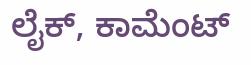ಲೈಕ್, ಕಾಮೆಂಟ್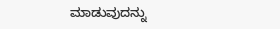ಮಾಡುವುದನ್ನು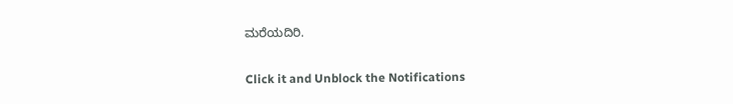ಮರೆಯದಿರಿ.


Click it and Unblock the Notifications